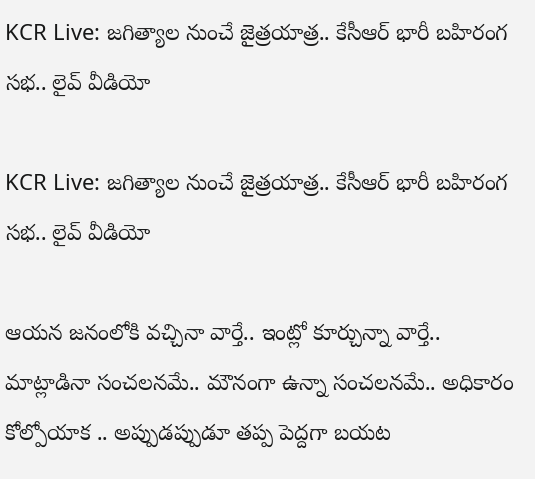KCR Live: జగిత్యాల నుంచే జైత్రయాత్ర.. కేసీఆర్ భారీ బహిరంగ సభ.. లైవ్ వీడియో

KCR Live: జగిత్యాల నుంచే జైత్రయాత్ర.. కేసీఆర్ భారీ బహిరంగ సభ.. లైవ్ వీడియో

ఆయన జనంలోకి వచ్చినా వార్తే.. ఇంట్లో కూర్చున్నా వార్తే.. మాట్లాడినా సంచలనమే.. మౌనంగా ఉన్నా సంచలనమే.. అధికారం కోల్పోయాక .. అప్పుడప్పుడూ తప్ప పెద్దగా బయట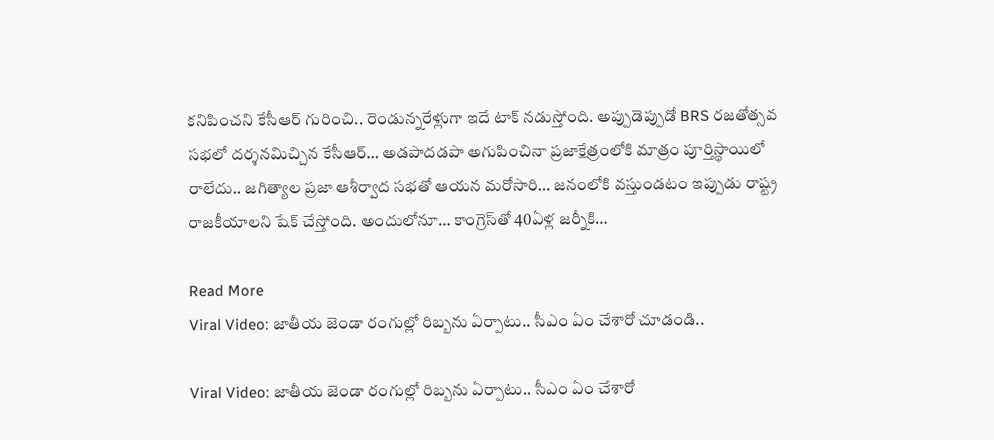కనిపించని కేసీఆర్‌ గురించి.. రెండున్నరేళ్లుగా ఇదే టాక్‌ నడుస్తోంది. అప్పుడెప్పుడో BRS రజతోత్సవ సభలో దర్శనమిచ్చిన కేసీఆర్‌… అడపాదడపా అగుపించినా ప్రజాక్షేత్రంలోకి మాత్రం పూర్తిస్థాయిలో రాలేదు.. జగిత్యాల ప్రజా ఆశీర్వాద సభతో ఆయన మరోసారి… జనంలోకి వస్తుండటం ఇప్పుడు రాష్ట్ర రాజకీయాలని షేక్‌ చేస్తోంది. అందులోనూ… కాంగ్రెస్‌తో 40ఏళ్ల జర్నీకి…

Read More
Viral Video: జాతీయ జెండా రంగుల్లో రిబ్బను ఏర్పాటు.. సీఎం ఏం చేశారో చూడండి..

Viral Video: జాతీయ జెండా రంగుల్లో రిబ్బను ఏర్పాటు.. సీఎం ఏం చేశారో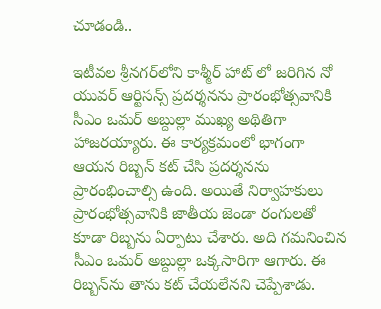చూడండి..

ఇటీవల శ్రీనగర్‌లోని కాశ్మీర్ హాట్ లో జరిగిన నో యువర్ ఆర్టిసన్స్ ప్రదర్శనను ప్రారంభోత్సవానికి సీఎం ఒమర్ అబ్దుల్లా ముఖ్య అథితిగా హాజరయ్యారు. ఈ కార్యక్రమంలో భాగంగా ఆయన రిబ్బన్ కట్‌ చేసి ప్రదర్శనను ప్రారంభించాల్సి ఉంది. అయితే నిర్వాహకులు ప్రారంభోత్సవానికి జాతీయ జెండా రంగులతో కూడా రిబ్బను ఏర్పాటు చేశారు. అది గమనించిన సీఎం ఒమర్ అబ్దుల్లా ఒక్కసారిగా ఆగారు. ఈ రిబ్బన్‌ను తాను కట్‌ చేయలేనని చెప్పేశాడు.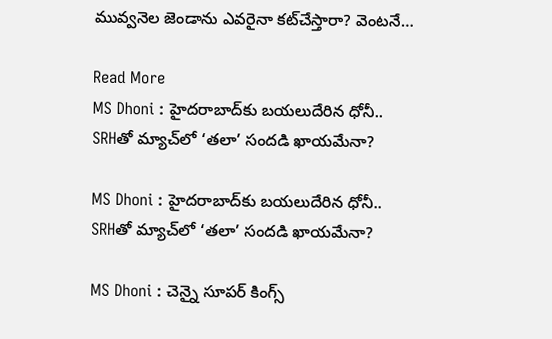మువ్వనెల జెండాను ఎవరైనా కట్‌చేస్తారా? వెంటనే…

Read More
MS Dhoni : హైదరాబాద్‌కు బయలుదేరిన ధోనీ.. SRHతో మ్యాచ్‌లో ‘తలా’ సందడి ఖాయమేనా?

MS Dhoni : హైదరాబాద్‌కు బయలుదేరిన ధోనీ.. SRHతో మ్యాచ్‌లో ‘తలా’ సందడి ఖాయమేనా?

MS Dhoni : చెన్నై సూపర్ కింగ్స్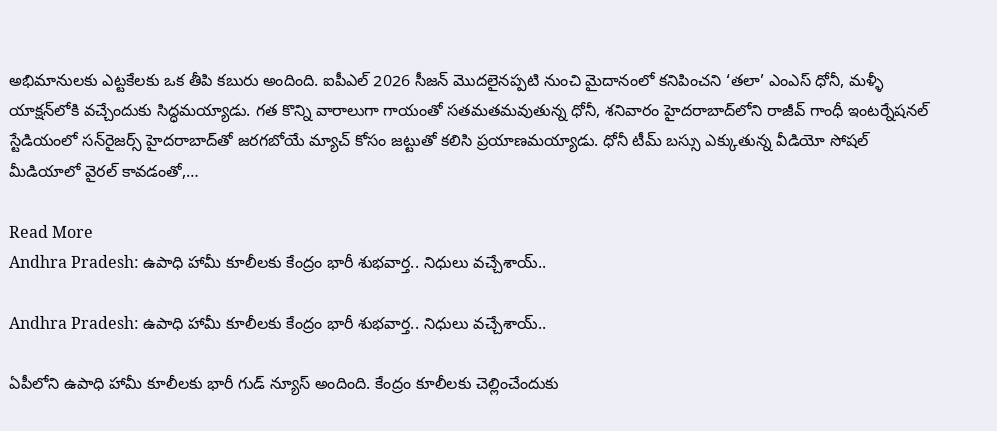అభిమానులకు ఎట్టకేలకు ఒక తీపి కబురు అందింది. ఐపీఎల్ 2026 సీజన్ మొదలైనప్పటి నుంచి మైదానంలో కనిపించని ‘తలా’ ఎంఎస్ ధోనీ, మళ్ళీ యాక్షన్‌లోకి వచ్చేందుకు సిద్ధమయ్యాడు. గత కొన్ని వారాలుగా గాయంతో సతమతమవుతున్న ధోనీ, శనివారం హైదరాబాద్‌లోని రాజీవ్ గాంధీ ఇంటర్నేషనల్ స్టేడియంలో సన్‌రైజర్స్ హైదరాబాద్‌తో జరగబోయే మ్యాచ్ కోసం జట్టుతో కలిసి ప్రయాణమయ్యాడు. ధోనీ టీమ్ బస్సు ఎక్కుతున్న వీడియో సోషల్ మీడియాలో వైరల్ కావడంతో,…

Read More
Andhra Pradesh: ఉపాధి హామీ కూలీలకు కేంద్రం భారీ శుభవార్త.. నిధులు వచ్చేశాయ్..

Andhra Pradesh: ఉపాధి హామీ కూలీలకు కేంద్రం భారీ శుభవార్త.. నిధులు వచ్చేశాయ్..

ఏపీలోని ఉపాధి హామీ కూలీలకు భారీ గుడ్ న్యూస్ అందింది. కేంద్రం కూలీలకు చెల్లించేందుకు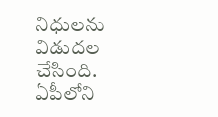నిధులను విడుదల చేసింది. ఏపీలోని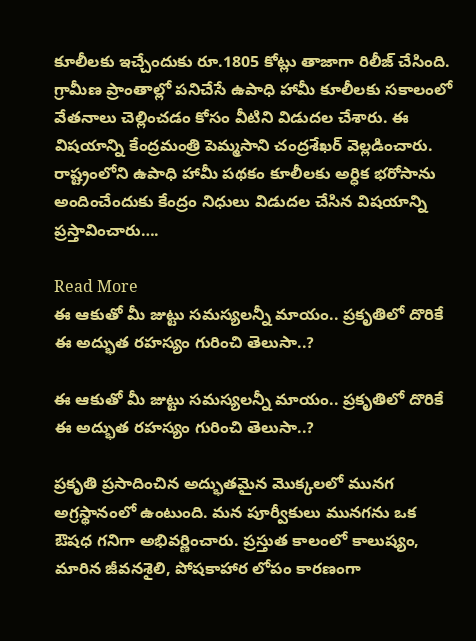కూలీలకు ఇచ్చేందుకు రూ.1805 కోట్లు తాజాగా రిలీజ్ చేసింది. గ్రామీణ ప్రాంతాల్లో పనిచేసే ఉపాధి హామీ కూలీలకు సకాలంలో వేతనాలు చెల్లించడం కోసం వీటిని విడుదల చేశారు. ఈ విషయాన్ని కేంద్రమంత్రి పెమ్మసాని చంద్రశేఖర్ వెల్లడించారు. రాష్ట్రంలోని ఉపాధి హామీ పథకం కూలీలకు అర్ధిక భరోసాను అందించేందుకు కేంద్రం నిధులు విడుదల చేసిన విషయాన్ని ప్రస్తావించారు….

Read More
ఈ ఆకుతో మీ జుట్టు సమస్యలన్నీ మాయం.. ప్రకృతిలో దొరికే ఈ అద్భుత రహస్యం గురించి తెలుసా..?

ఈ ఆకుతో మీ జుట్టు సమస్యలన్నీ మాయం.. ప్రకృతిలో దొరికే ఈ అద్భుత రహస్యం గురించి తెలుసా..?

ప్రకృతి ప్రసాదించిన అద్భుతమైన మొక్కలలో మునగ అగ్రస్థానంలో ఉంటుంది. మన పూర్వీకులు మునగను ఒక ఔషధ గనిగా అభివర్ణించారు. ప్రస్తుత కాలంలో కాలుష్యం, మారిన జీవనశైలి, పోషకాహార లోపం కారణంగా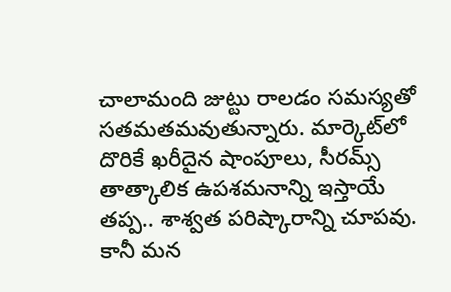చాలామంది జుట్టు రాలడం సమస్యతో సతమతమవుతున్నారు. మార్కెట్‌లో దొరికే ఖరీదైన షాంపూలు, సీరమ్స్ తాత్కాలిక ఉపశమనాన్ని ఇస్తాయే తప్ప.. శాశ్వత పరిష్కారాన్ని చూపవు. కానీ మన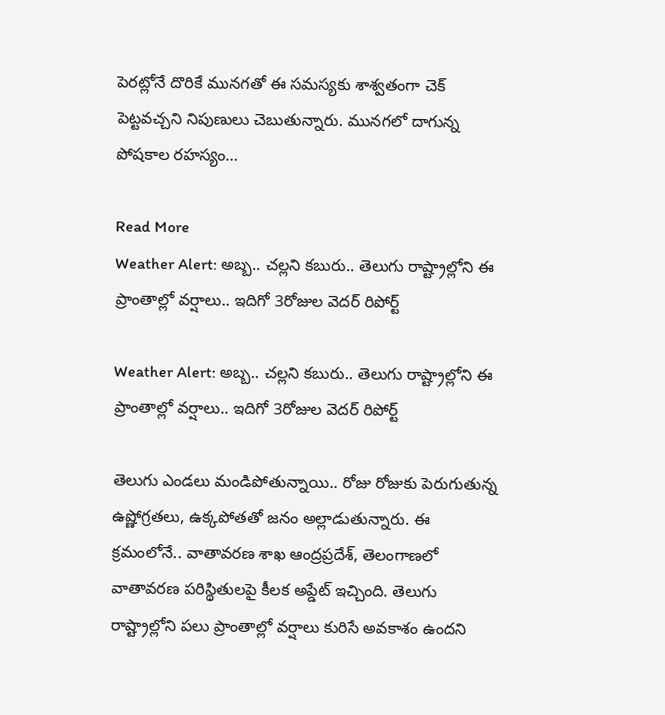పెరట్లోనే దొరికే మునగతో ఈ సమస్యకు శాశ్వతంగా చెక్ పెట్టవచ్చని నిపుణులు చెబుతున్నారు. మునగలో దాగున్న పోషకాల రహస్యం…

Read More
Weather Alert: అబ్బ.. చల్లని కబురు.. తెలుగు రాష్ట్రాల్లోని ఈ ప్రాంతాల్లో వర్షాలు.. ఇదిగో 3రోజుల వెదర్ రిపోర్ట్

Weather Alert: అబ్బ.. చల్లని కబురు.. తెలుగు రాష్ట్రాల్లోని ఈ ప్రాంతాల్లో వర్షాలు.. ఇదిగో 3రోజుల వెదర్ రిపోర్ట్

తెలుగు ఎండలు మండిపోతున్నాయి.. రోజు రోజుకు పెరుగుతున్న ఉష్ణోగ్రతలు, ఉక్కపోతతో జనం అల్లాడుతున్నారు. ఈ క్రమంలోనే.. వాతావరణ శాఖ ఆంద్రప్రదేశ్, తెలంగాణలో వాతావరణ పరిస్థితులపై కీలక అప్డేట్ ఇచ్చింది. తెలుగు రాష్ట్రాల్లోని పలు ప్రాంతాల్లో వర్షాలు కురిసే అవకాశం ఉందని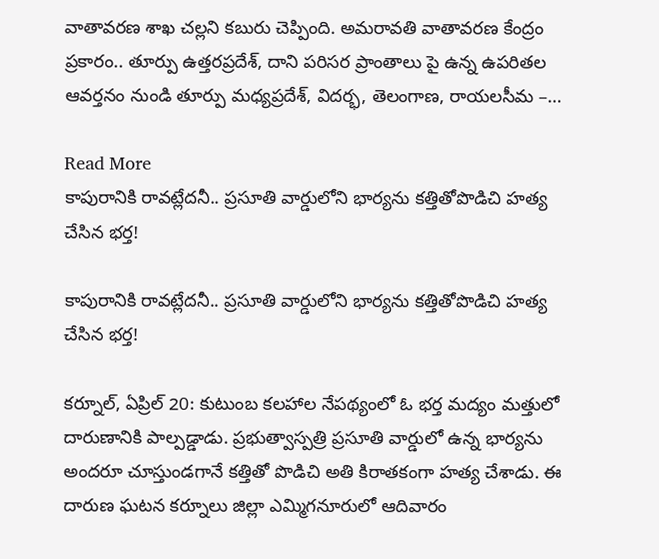వాతావరణ శాఖ చల్లని కబురు చెప్పింది. అమరావతి వాతావరణ కేంద్రం ప్రకారం.. తూర్పు ఉత్తరప్రదేశ్, దాని పరిసర ప్రాంతాలు పై ఉన్న ఉపరితల ఆవర్తనం నుండి తూర్పు మధ్యప్రదేశ్, విదర్భ, తెలంగాణ, రాయలసీమ –…

Read More
కాపురానికి రావట్లేదనీ.. ప్రసూతి వార్డులోని భార్యను కత్తితోపొడిచి హత్య చేసిన భర్త!

కాపురానికి రావట్లేదనీ.. ప్రసూతి వార్డులోని భార్యను కత్తితోపొడిచి హత్య చేసిన భర్త!

కర్నూల్‌, ఏప్రిల్ 20: కుటుంబ కలహాల నేపథ్యంలో ఓ భర్త మద్యం మత్తులో దారుణానికి పాల్పడ్డాడు. ప్రభుత్వాస్పత్రి ప్రసూతి వార్డులో ఉన్న భార్యను అందరూ చూస్తుండగానే కత్తితో పొడిచి అతి కిరాతకంగా హత్య చేశాడు. ఈ దారుణ ఘటన కర్నూలు జిల్లా ఎమ్మిగనూరులో ఆదివారం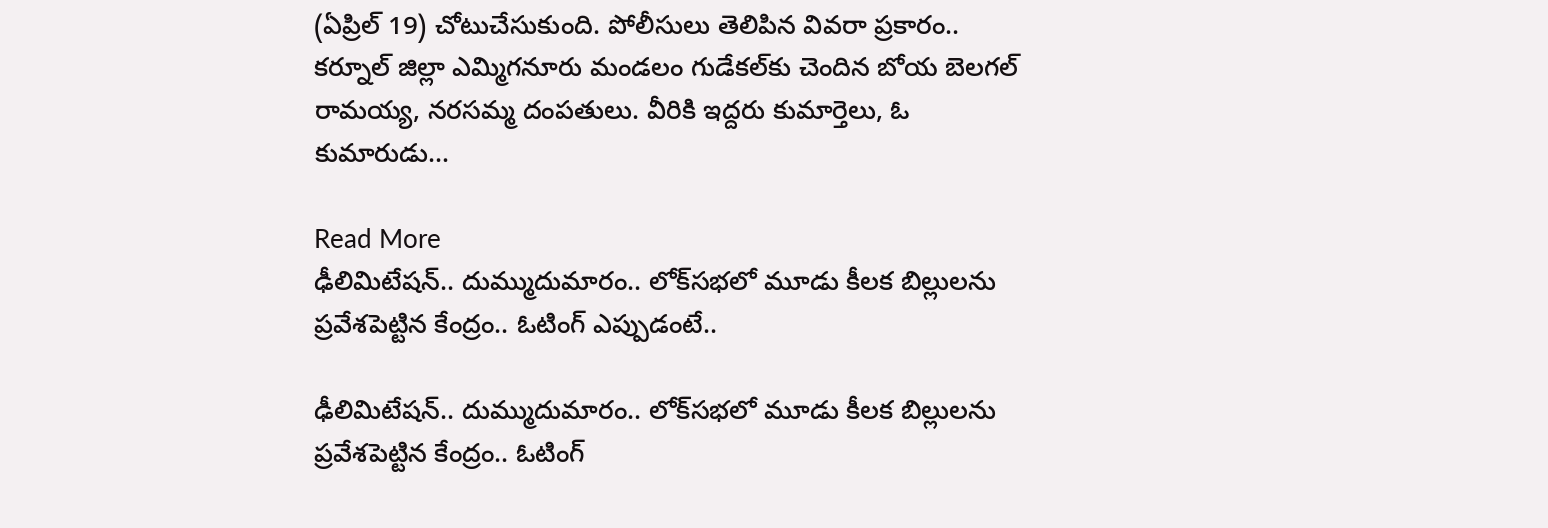(ఏప్రిల్ 19) చోటుచేసుకుంది. పోలీసులు తెలిపిన వివరా ప్రకారం.. కర్నూల్‌ జిల్లా ఎమ్మిగనూరు మండలం గుడేకల్‌కు చెందిన బోయ బెలగల్‌ రామయ్య, నరసమ్మ దంపతులు. వీరికి ఇద్దరు కుమార్తెలు, ఓ కుమారుడు…

Read More
ఢీలిమిటేషన్.. దుమ్ముదుమారం.. లోక్‌సభలో మూడు కీలక బిల్లులను ప్రవేశపెట్టిన కేంద్రం.. ఓటింగ్ ఎప్పుడంటే..

ఢీలిమిటేషన్.. దుమ్ముదుమారం.. లోక్‌సభలో మూడు కీలక బిల్లులను ప్రవేశపెట్టిన కేంద్రం.. ఓటింగ్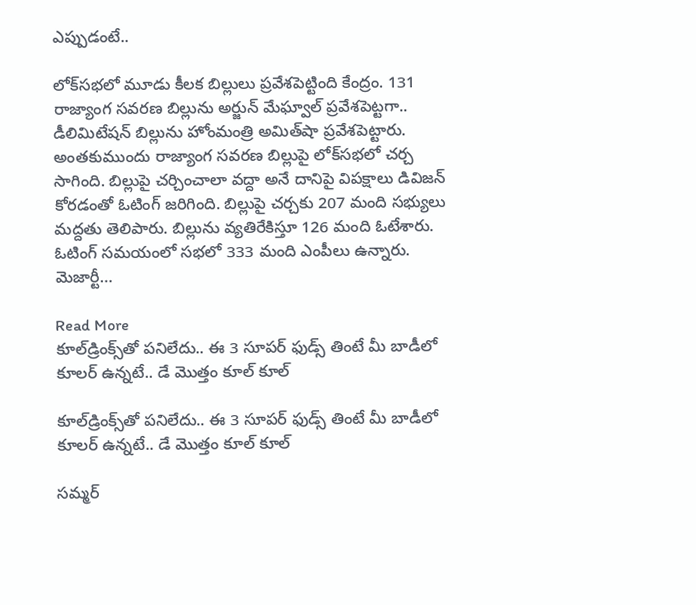ఎప్పుడంటే..

లోక్‌సభలో మూడు కీలక బిల్లులు ప్రవేశపెట్టింది కేంద్రం. 131 రాజ్యాంగ సవరణ బిల్లును అర్జున్ మేఘ్వాల్ ప్రవేశపెట్టగా.. డీలిమిటేషన్ బిల్లును హోంమంత్రి అమిత్‌షా ప్రవేశపెట్టారు. అంతకుముందు రాజ్యాంగ సవరణ బిల్లుపై లోక్‌సభలో చర్చ సాగింది. బిల్లుపై చర్చించాలా వద్దా అనే దానిపై విపక్షాలు డివిజన్‌ కోరడంతో ఓటింగ్ జరిగింది. బిల్లుపై చర్చకు 207 మంది సభ్యులు మద్దతు తెలిపారు. బిల్లును వ్యతిరేకిస్తూ 126 మంది ఓటేశారు. ఓటింగ్‌ సమయంలో సభలో 333 మంది ఎంపీలు ఉన్నారు. మెజార్టీ…

Read More
కూల్‌డ్రింక్స్‌తో పనిలేదు.. ఈ 3 సూపర్ ఫుడ్స్‌ తింటే మీ బాడీలో కూలర్ ఉన్నటే.. డే మొత్తం కూల్ కూల్

కూల్‌డ్రింక్స్‌తో పనిలేదు.. ఈ 3 సూపర్ ఫుడ్స్‌ తింటే మీ బాడీలో కూలర్ ఉన్నటే.. డే మొత్తం కూల్ కూల్

సమ్మర్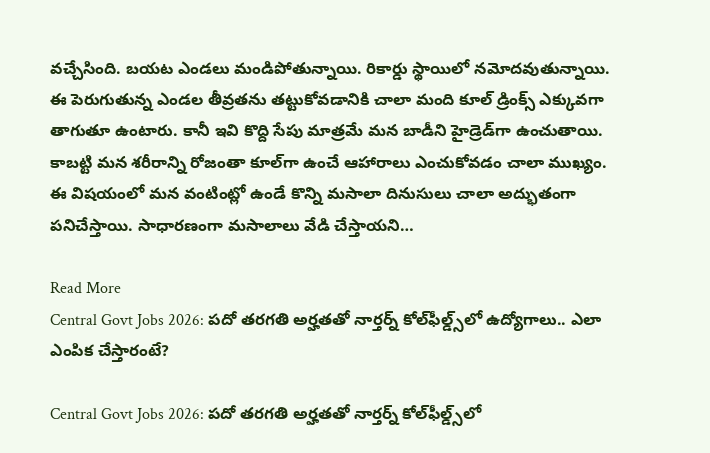వచ్చేసింది. బయట ఎండలు మండిపోతున్నాయి. రికార్డు స్థాయిలో నమోదవుతున్నాయి. ఈ పెరుగుతున్న ఎండల తీవ్రతను తట్టుకోవడానికి చాలా మంది కూల్‌ డ్రింక్స్‌ ఎక్కువగా తాగుతూ ఉంటారు. కానీ ఇవి కొద్ది సేపు మాత్రమే మన బాడీని హైడ్రెడ్‌గా ఉంచుతాయి. కాబట్టి మన శరీరాన్ని రోజంతా కూల్‌గా ఉంచే ఆహారాలు ఎంచుకోవడం చాలా ముఖ్యం. ఈ విషయంలో మన వంటింట్లో ఉండే కొన్ని మసాలా దినుసులు చాలా అద్భుతంగా పనిచేస్తాయి. సాధారణంగా మసాలాలు వేడి చేస్తాయని…

Read More
Central Govt Jobs 2026: పదో తరగతి అర్హతతో నార్తర్న్ కోల్‌ఫీల్డ్స్‌లో ఉద్యోగాలు.. ఎలా ఎంపిక చేస్తారంటే?

Central Govt Jobs 2026: పదో తరగతి అర్హతతో నార్తర్న్ కోల్‌ఫీల్డ్స్‌లో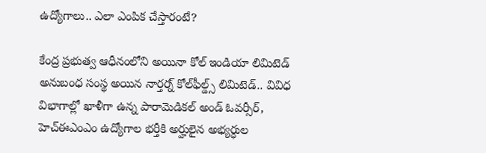ఉద్యోగాలు.. ఎలా ఎంపిక చేస్తారంటే?

కేంద్ర ప్రభుత్వ ఆధీనంలోని అయినా కోల్ ఇండియా లిమిటెడ్ అనుబంధ సంస్థ అయిన నార్తర్న్ కోల్‌ఫీల్డ్స్ లిమిటెడ్‌.. వివిధ విభాగాల్లో ఖాళీగా ఉన్న పారామెడికల్‌ అండ్‌ ఓవర్సీర్‌, హెచ్‌ఈఎంఎం ఉద్యోగాల భర్తీకి అర్హులైన అభ్యర్ధుల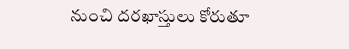నుంచి దరఖాస్తులు కోరుతూ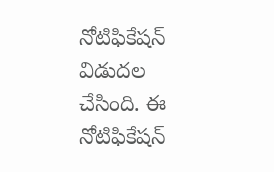నోటిఫికేషన్‌ విడుదల చేసింది. ఈ నోటిఫికేషన్‌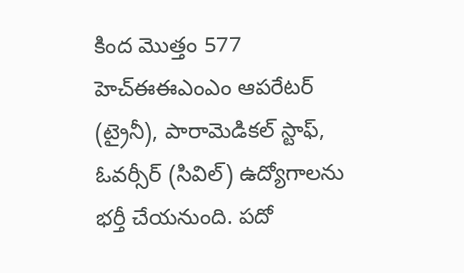కింద మొత్తం 577 హెచ్‌ఈఈఎంఎం ఆపరేటర్ (ట్రైనీ), పారామెడికల్ స్టాఫ్, ఓవర్సీర్ (సివిల్) ఉద్యోగాలను భర్తీ చేయనుంది. పదో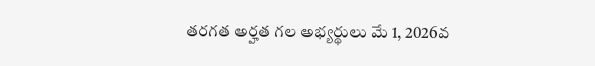తరగత అర్హత గల అభ్యర్థులు మే 1, 2026వ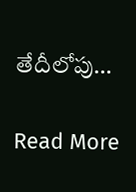తేదీలోపు…

Read More